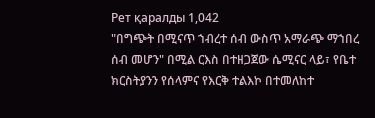Рет қаралды 1,042
"በግጭት በሚናጥ ኀብረተ ሰብ ውስጥ አማራጭ ማኀበረ ሰብ መሆን" በሚል ርእስ በተዘጋጀው ሴሚናር ላይ፣ የቤተ ክርስትያንን የሰላምና የእርቅ ተልእኮ በተመለከተ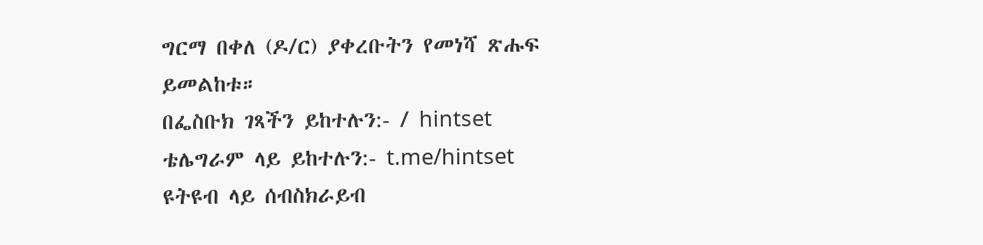ግርማ በቀለ (ዶ/ር) ያቀረቡትን የመነሻ ጽሑፍ ይመልከቱ።
በፌስቡክ ገጻችን ይከተሉን:- / hintset
ቴሌግራም ላይ ይከተሉን:- t.me/hintset
ዩትዩብ ላይ ሰብስክራይብ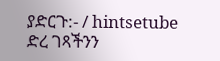ያድርጉ:- / hintsetube
ድረ ገጻችንን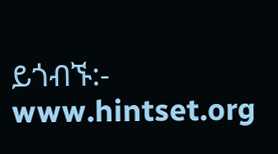ይጎብኙ:- www.hintset.org